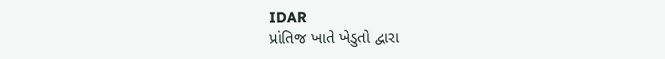IDAR
પ્રાંતિજ ખાતે ખેડુતો દ્વારા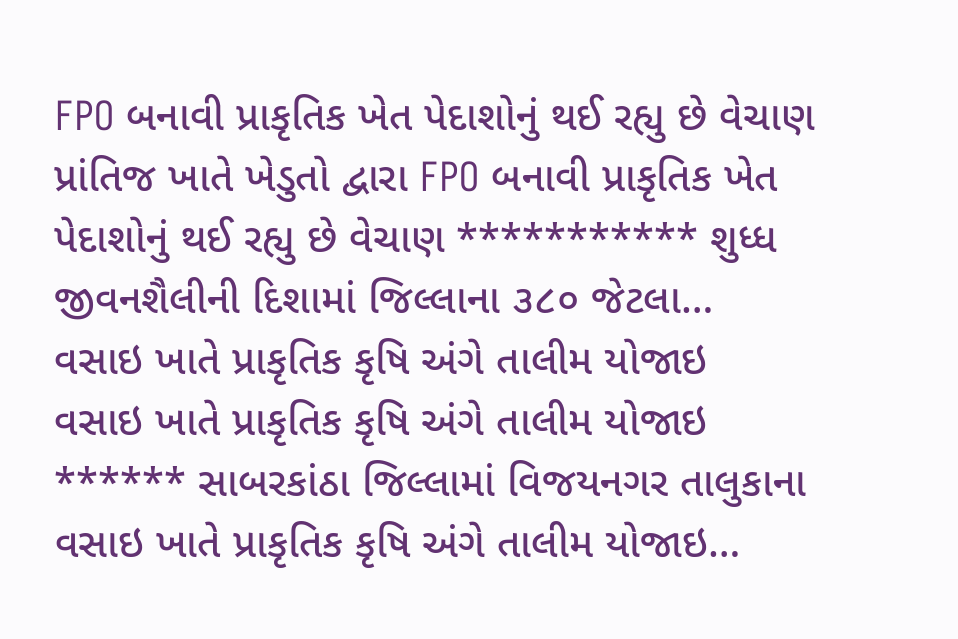FPO બનાવી પ્રાકૃતિક ખેત પેદાશોનું થઈ રહ્યુ છે વેચાણ
પ્રાંતિજ ખાતે ખેડુતો દ્વારા FPO બનાવી પ્રાકૃતિક ખેત પેદાશોનું થઈ રહ્યુ છે વેચાણ *********** શુધ્ધ જીવનશૈલીની દિશામાં જિલ્લાના ૩૮૦ જેટલા…
વસાઇ ખાતે પ્રાકૃતિક કૃષિ અંગે તાલીમ યોજાઇ
વસાઇ ખાતે પ્રાકૃતિક કૃષિ અંગે તાલીમ યોજાઇ ****** સાબરકાંઠા જિલ્લામાં વિજયનગર તાલુકાના વસાઇ ખાતે પ્રાકૃતિક કૃષિ અંગે તાલીમ યોજાઇ…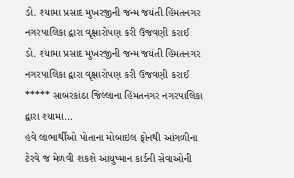ડો. શ્યામા પ્રસાદ મુખરજીની જન્મ જયંતી હિંમતનગર નગરપાલિકા દ્વારા વૃક્ષારોપણ કરી ઉજવણી કરાઈ
ડો. શ્યામા પ્રસાદ મુખરજીની જન્મ જયંતી હિંમતનગર નગરપાલિકા દ્વારા વૃક્ષારોપણ કરી ઉજવણી કરાઈ ***** સાબરકાંઠા જિલ્લાના હિંમતનગર નગરપાલિકા દ્વારા શ્યામા…
હવે લાભાર્થીઓ પોતાના મોબાઇલ ફોનથી આંગળીના ટેરવે જ મેળવી શકશે આયુષ્માન કાર્ડની સેવાઓની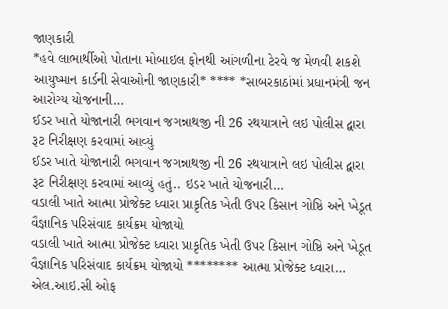જાણકારી
*હવે લાભાર્થીઓ પોતાના મોબાઇલ ફોનથી આંગળીના ટેરવે જ મેળવી શકશે આયુષ્માન કાર્ડની સેવાઓની જાણકારી* **** *સાબરકાઠાંમાં પ્રધાનમંત્રી જન આરોગ્ય યોજનાની…
ઈડર ખાતે યોજાનારી ભગવાન જગન્નાથજી ની 26 રથયાત્રાને લઇ પોલીસ દ્વારા રૂટ નિરીક્ષણ કરવામાં આવ્યું
ઈડર ખાતે યોજાનારી ભગવાન જગન્નાથજી ની 26 રથયાત્રાને લઇ પોલીસ દ્વારા રૂટ નિરીક્ષણ કરવામાં આવ્યું હતું.. ઇડર ખાતે યોજનારી…
વડાલી ખાતે આત્મા પ્રોજેક્ટ ધ્વારા પ્રાકૃતિક ખેતી ઉપર કિસાન ગોષ્ઠિ અને ખેડૂત વૈજ્ઞાનિક પરિસંવાદ કાર્યક્રમ યોજાયો
વડાલી ખાતે આત્મા પ્રોજેક્ટ ધ્વારા પ્રાકૃતિક ખેતી ઉપર કિસાન ગોષ્ઠિ અને ખેડૂત વૈજ્ઞાનિક પરિસંવાદ કાર્યક્રમ યોજાયો ******** આત્મા પ્રોજેક્ટ ધ્વારા…
એલ.આઇ.સી ઓફ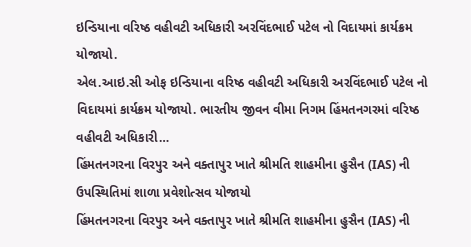ઇન્ડિયાના વરિષ્ઠ વહીવટી અધિકારી અરવિંદભાઈ પટેલ નો વિદાયમાં કાર્યક્રમ યોજાયો.
એલ.આઇ.સી ઓફ ઇન્ડિયાના વરિષ્ઠ વહીવટી અધિકારી અરવિંદભાઈ પટેલ નો વિદાયમાં કાર્યક્રમ યોજાયો. ભારતીય જીવન વીમા નિગમ હિંમતનગરમાં વરિષ્ઠ વહીવટી અધિકારી…
હિંમતનગરના વિરપુર અને વક્તાપુર ખાતે શ્રીમતિ શાહમીના હુસૈન (IAS) ની ઉપસ્થિતિમાં શાળા પ્રવેશોત્સવ યોજાયો
હિંમતનગરના વિરપુર અને વક્તાપુર ખાતે શ્રીમતિ શાહમીના હુસૈન (IAS) ની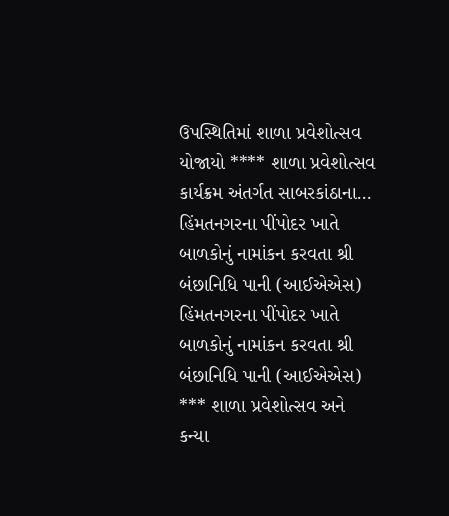ઉપસ્થિતિમાં શાળા પ્રવેશોત્સવ યોજાયો **** શાળા પ્રવેશોત્સવ કાર્યક્રમ અંતર્ગત સાબરકાંઠાના…
હિંમતનગરના પીંપોદર ખાતે બાળકોનું નામાંકન કરવતા શ્રી બંછાનિધિ પાની (આઈએએસ)
હિંમતનગરના પીંપોદર ખાતે બાળકોનું નામાંકન કરવતા શ્રી બંછાનિધિ પાની (આઈએએસ) *** શાળા પ્રવેશોત્સવ અને કન્યા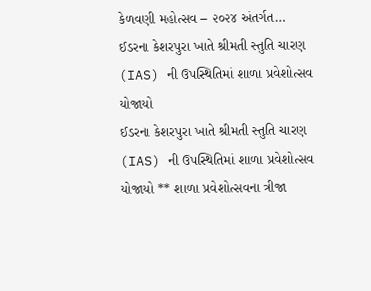કેળવણી મહોત્સવ – ૨૦૨૪ અંતર્ગત…
ઈડરના કેશરપુરા ખાતે શ્રીમતી સ્તુતિ ચારણ (IAS) ની ઉપસ્થિતિમાં શાળા પ્રવેશોત્સવ યોજાયો
ઈડરના કેશરપુરા ખાતે શ્રીમતી સ્તુતિ ચારણ (IAS) ની ઉપસ્થિતિમાં શાળા પ્રવેશોત્સવ યોજાયો ** શાળા પ્રવેશોત્સવના ત્રીજા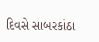દિવસે સાબરકાંઠા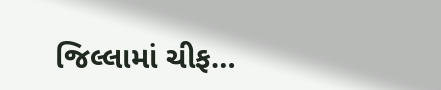જિલ્લામાં ચીફ…